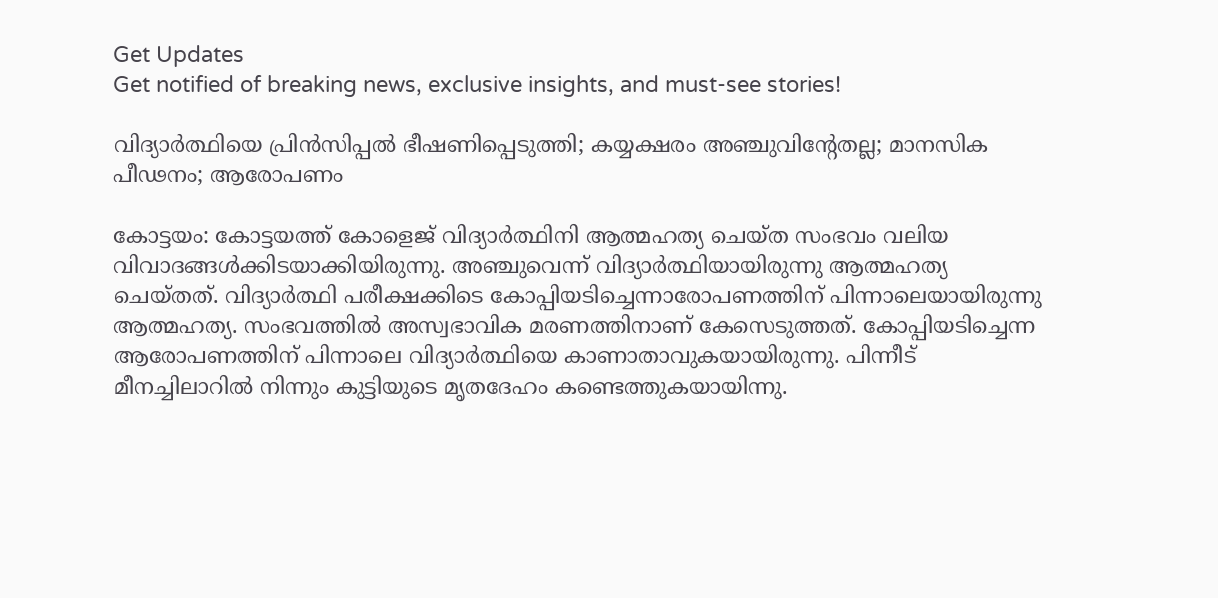Get Updates
Get notified of breaking news, exclusive insights, and must-see stories!

വിദ്യാര്‍ത്ഥിയെ പ്രിന്‍സിപ്പല്‍ ഭീഷണിപ്പെടുത്തി; കയ്യക്ഷരം അഞ്ചുവിന്റേതല്ല; മാനസിക പീഢനം; ആരോപണം

കോട്ടയം: കോട്ടയത്ത് കോളെജ് വിദ്യാര്‍ത്ഥിനി ആത്മഹത്യ ചെയ്ത സംഭവം വലിയ വിവാദങ്ങള്‍ക്കിടയാക്കിയിരുന്നു. അഞ്ചുവെന്ന് വിദ്യാര്‍ത്ഥിയായിരുന്നു ആത്മഹത്യ ചെയ്തത്. വിദ്യാര്‍ത്ഥി പരീക്ഷക്കിടെ കോപ്പിയടിച്ചെന്നാരോപണത്തിന് പിന്നാലെയായിരുന്നു ആത്മഹത്യ. സംഭവത്തില്‍ അസ്വഭാവിക മരണത്തിനാണ് കേസെടുത്തത്. കോപ്പിയടിച്ചെന്ന ആരോപണത്തിന് പിന്നാലെ വിദ്യാര്‍ത്ഥിയെ കാണാതാവുകയായിരുന്നു. പിന്നീട് മീനച്ചിലാറില്‍ നിന്നും കുട്ടിയുടെ മൃതദേഹം കണ്ടെത്തുകയായിന്നു.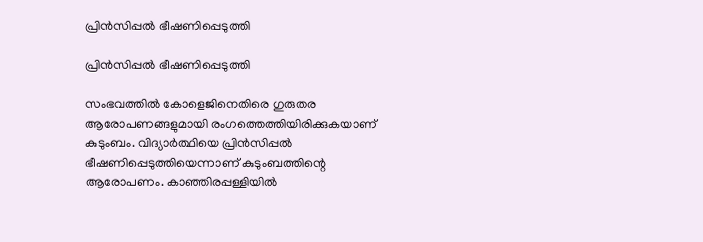പ്രിന്‍സിപ്പല്‍ ഭീഷണിപ്പെടുത്തി

പ്രിന്‍സിപ്പല്‍ ഭീഷണിപ്പെടുത്തി

സംഭവത്തില്‍ കോളെജിനെതിരെ ഗുരുതര ആരോപണങ്ങളുമായി രംഗത്തെത്തിയിരിക്കുകയാണ് കുടുംബം. വിദ്യാര്‍ത്ഥിയെ പ്രിന്‍സിപ്പല്‍ ഭീഷണിപ്പെടുത്തിയെന്നാണ് കുടുംബത്തിന്റെ ആരോപണം. കാഞ്ഞിരപ്പള്ളിയില്‍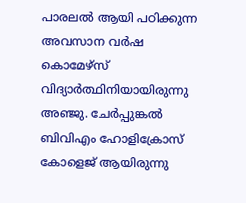പാരലല്‍ ആയി പഠിക്കുന്ന അവസാന വര്‍ഷ കൊമേഴ്‌സ് വിദ്യാര്‍ത്ഥിനിയായിരുന്നു അഞ്ജു. ചേര്‍പ്പുങ്കല്‍ ബിവിഎം ഹോളിക്രോസ് കോളെജ് ആയിരുന്നു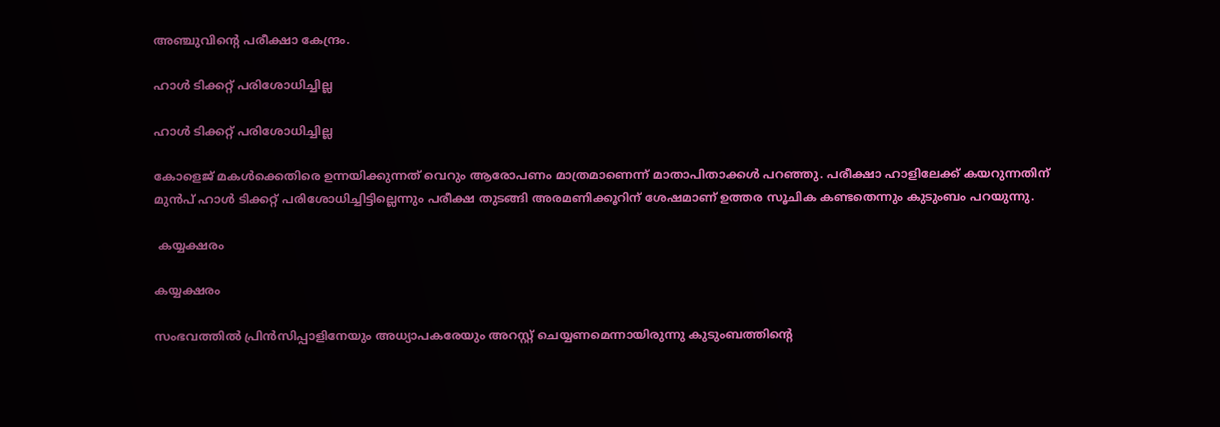അഞ്ചുവിന്റെ പരീക്ഷാ കേന്ദ്രം.

ഹാള്‍ ടിക്കറ്റ് പരിശോധിച്ചില്ല

ഹാള്‍ ടിക്കറ്റ് പരിശോധിച്ചില്ല

കോളെജ് മകള്‍ക്കെതിരെ ഉന്നയിക്കുന്നത് വെറും ആരോപണം മാത്രമാണെന്ന് മാതാപിതാക്കള്‍ പറഞ്ഞു. പരീക്ഷാ ഹാളിലേക്ക് കയറുന്നതിന് മുന്‍പ് ഹാള്‍ ടിക്കറ്റ് പരിശോധിച്ചിട്ടില്ലെന്നും പരീക്ഷ തുടങ്ങി അരമണിക്കൂറിന് ശേഷമാണ് ഉത്തര സൂചിക കണ്ടതെന്നും കുടുംബം പറയുന്നു.

 കയ്യക്ഷരം

കയ്യക്ഷരം

സംഭവത്തില്‍ പ്രിന്‍സിപ്പാളിനേയും അധ്യാപകരേയും അറസ്റ്റ് ചെയ്യണമെന്നായിരുന്നു കുടുംബത്തിന്റെ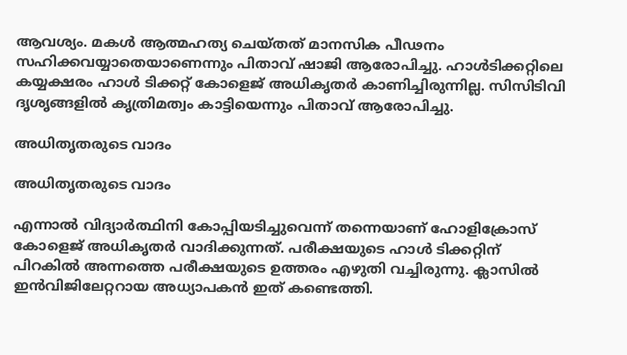ആവശ്യം. മകള്‍ ആത്മഹത്യ ചെയ്തത് മാനസിക പീഢനം സഹിക്കവയ്യാതെയാണെന്നും പിതാവ് ഷാജി ആരോപിച്ചു. ഹാള്‍ടിക്കറ്റിലെ കയ്യക്ഷരം ഹാള്‍ ടിക്കറ്റ് കോളെജ് അധികൃതര്‍ കാണിച്ചിരുന്നില്ല. സിസിടിവി ദൃശൃങ്ങളില്‍ കൃത്രിമത്വം കാട്ടിയെന്നും പിതാവ് ആരോപിച്ചു.

അധിതൃതരുടെ വാദം

അധിതൃതരുടെ വാദം

എന്നാല്‍ വിദ്യാര്‍ത്ഥിനി കോപ്പിയടിച്ചുവെന്ന് തന്നെയാണ് ഹോളിക്രോസ് കോളെജ് അധികൃതര്‍ വാദിക്കുന്നത്. പരീക്ഷയുടെ ഹാള്‍ ടിക്കറ്റിന് പിറകില്‍ അന്നത്തെ പരീക്ഷയുടെ ഉത്തരം എഴുതി വച്ചിരുന്നു. ക്ലാസില്‍ ഇന്‍വിജിലേറ്ററായ അധ്യാപകന്‍ ഇത് കണ്ടെത്തി.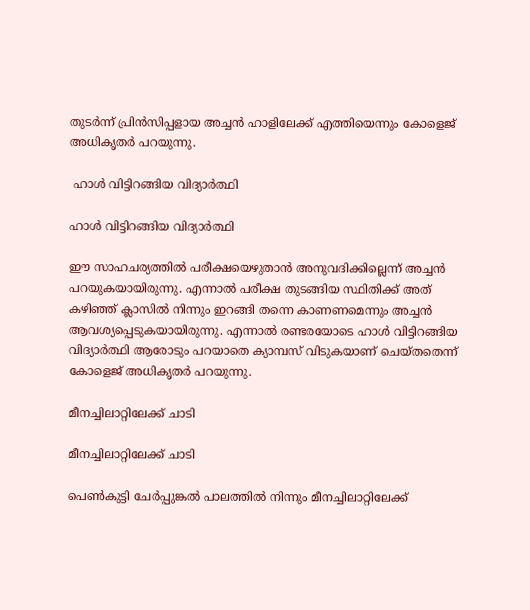തുടര്‍ന്ന് പ്രിന്‍സിപ്പളായ അച്ചന്‍ ഹാളിലേക്ക് എത്തിയെന്നും കോളെജ് അധികൃതര്‍ പറയുന്നു.

 ഹാള്‍ വിട്ടിറങ്ങിയ വിദ്യാര്‍ത്ഥി

ഹാള്‍ വിട്ടിറങ്ങിയ വിദ്യാര്‍ത്ഥി

ഈ സാഹചര്യത്തില്‍ പരീക്ഷയെഴുതാന്‍ അനുവദിക്കില്ലെന്ന് അച്ചന്‍ പറയുകയായിരുന്നു. എന്നാല്‍ പരീക്ഷ തുടങ്ങിയ സ്ഥിതിക്ക് അത് കഴിഞ്ഞ് ക്ലാസില്‍ നിന്നും ഇറങ്ങി തന്നെ കാണണമെന്നും അച്ചന്‍ ആവശ്യപ്പെടുകയായിരുന്നു. എന്നാല്‍ രണ്ടരയോടെ ഹാള്‍ വിട്ടിറങ്ങിയ വിദ്യാര്‍ത്ഥി ആരോടും പറയാതെ ക്യാമ്പസ് വിടുകയാണ് ചെയ്തതെന്ന് കോളെജ് അധികൃതര്‍ പറയുന്നു.

മീനച്ചിലാറ്റിലേക്ക് ചാടി

മീനച്ചിലാറ്റിലേക്ക് ചാടി

പെണ്‍കുട്ടി ചേര്‍പ്പുങ്കല്‍ പാലത്തില്‍ നിന്നും മീനച്ചിലാറ്റിലേക്ക്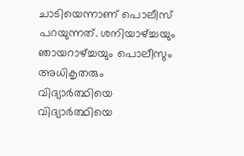ചാടിയെന്നാണ് പൊലീസ് പറയുന്നത്. ശനിയാഴ്ച്ചയും ഞായറാഴ്ച്ചയും പൊലീസും അധികൃതരും വിദ്യാര്‍ത്ഥിയെ വിദ്യാര്‍ത്ഥിയെ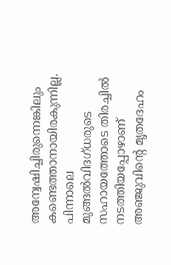അന്വേഷിച്ചിരുന്നെങ്കിലും കണ്ടെത്താനായിരകുന്നില്ല. പിന്നാലെ മുങ്ങല്‍വിദഗ്ധരുടെ സഹായത്തോടെ തിരച്ചില്‍ നടത്തിയപ്പോഴാണ് അഞ്ജുവിന്റെ മൃതദേഹം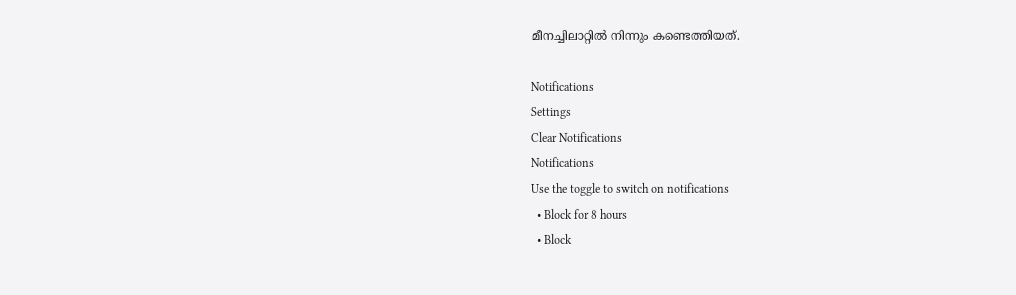മീനച്ചിലാറ്റില്‍ നിന്നും കണ്ടെത്തിയത്.

Notifications
Settings
Clear Notifications
Notifications
Use the toggle to switch on notifications
  • Block for 8 hours
  • Block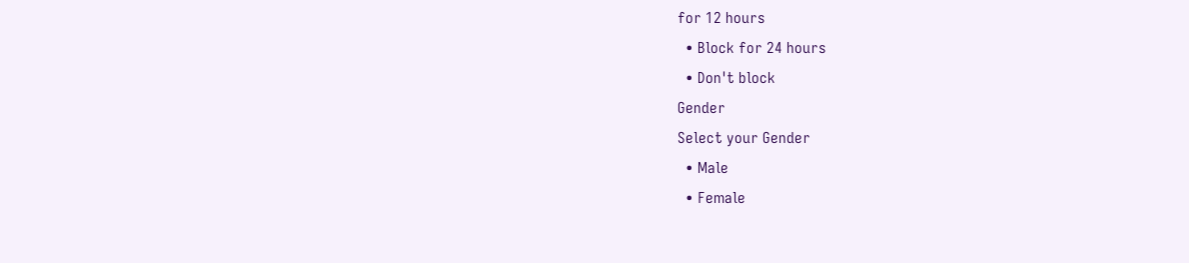for 12 hours
  • Block for 24 hours
  • Don't block
Gender
Select your Gender
  • Male
  • Female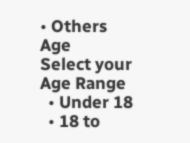• Others
Age
Select your Age Range
  • Under 18
  • 18 to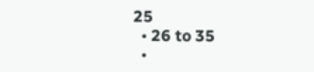25
  • 26 to 35
  •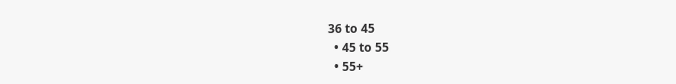36 to 45
  • 45 to 55
  • 55+